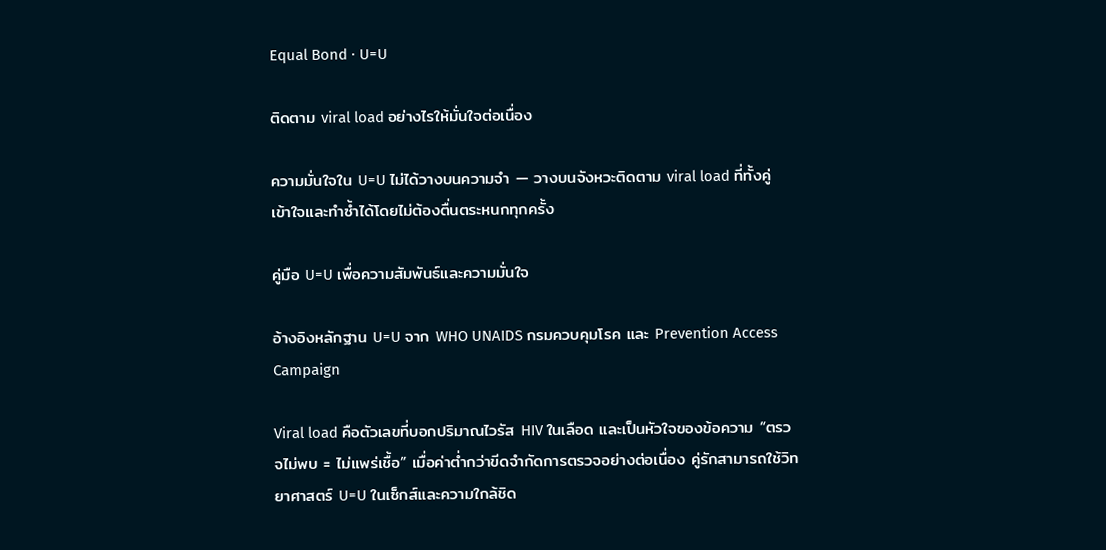Equal Bond · U=U

ติดตาม viral load อย่างไรให้มั่นใจต่อเนื่อง

ความมั่นใจใน U=U ไม่ได้วางบนความจำ — วางบนจังหวะติดตาม viral load ที่ทั้งคู่เข้าใจและทำซ้ำได้โดยไม่ต้องตื่นตระหนกทุกครั้ง

คู่มือ U=U เพื่อความสัมพันธ์และความมั่นใจ

อ้างอิงหลักฐาน U=U จาก WHO UNAIDS กรมควบคุมโรค และ Prevention Access Campaign

Viral load คือตัวเลขที่บอกปริมาณไวรัส HIV ในเลือด และเป็นหัวใจของข้อความ “ตรวจไม่พบ = ไม่แพร่เชื้อ” เมื่อค่าต่ำกว่าขีดจำกัดการตรวจอย่างต่อเนื่อง คู่รักสามารถใช้วิทยาศาสตร์ U=U ในเซ็กส์และความใกล้ชิด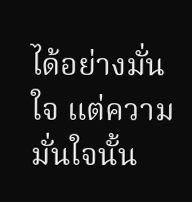ได้อย่างมั่นใจ แต่ความมั่นใจนั้น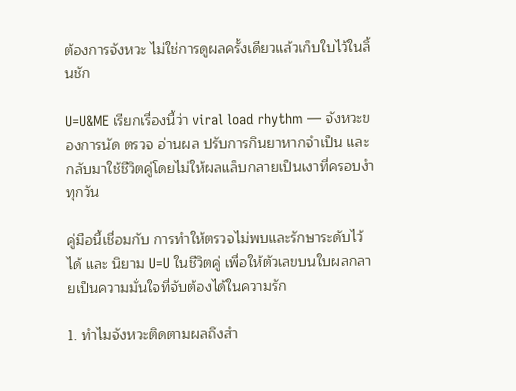ต้องการจังหวะ ไม่ใช่การดูผลครั้งเดียวแล้วเก็บใบไว้ในลิ้นชัก

U=U&ME เรียกเรื่องนี้ว่า viral load rhythm — จังหวะของการนัด ตรวจ อ่านผล ปรับการกินยาหากจำเป็น และกลับมาใช้ชีวิตคู่โดยไม่ให้ผลแล็บกลายเป็นเงาที่ครอบงำทุกวัน

คู่มือนี้เชื่อมกับ การทำให้ตรวจไม่พบและรักษาระดับไว้ได้ และ นิยาม U=U ในชีวิตคู่ เพื่อให้ตัวเลขบนใบผลกลายเป็นความมั่นใจที่จับต้องได้ในความรัก

1. ทำไมจังหวะติดตามผลถึงสำ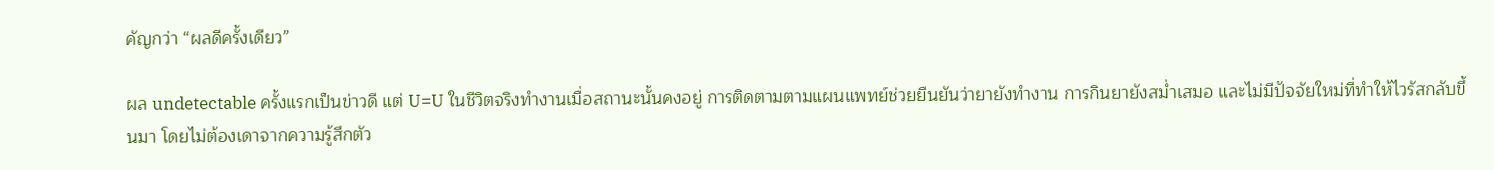คัญกว่า “ผลดีครั้งเดียว”

ผล undetectable ครั้งแรกเป็นข่าวดี แต่ U=U ในชีวิตจริงทำงานเมื่อสถานะนั้นคงอยู่ การติดตามตามแผนแพทย์ช่วยยืนยันว่ายายังทำงาน การกินยายังสม่ำเสมอ และไม่มีปัจจัยใหม่ที่ทำให้ไวรัสกลับขึ้นมา โดยไม่ต้องเดาจากความรู้สึกตัว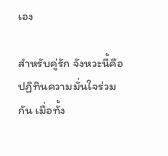เอง

สำหรับคู่รัก จังหวะนี้คือปฏิทินความมั่นใจร่วมกัน เมื่อทั้ง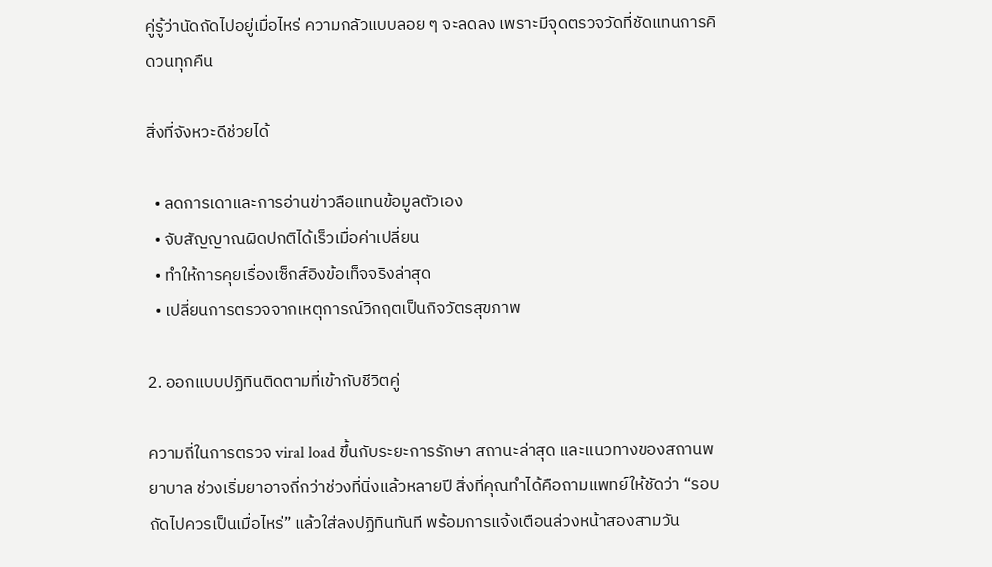คู่รู้ว่านัดถัดไปอยู่เมื่อไหร่ ความกลัวแบบลอย ๆ จะลดลง เพราะมีจุดตรวจวัดที่ชัดแทนการคิดวนทุกคืน

สิ่งที่จังหวะดีช่วยได้

  • ลดการเดาและการอ่านข่าวลือแทนข้อมูลตัวเอง
  • จับสัญญาณผิดปกติได้เร็วเมื่อค่าเปลี่ยน
  • ทำให้การคุยเรื่องเซ็กส์อิงข้อเท็จจริงล่าสุด
  • เปลี่ยนการตรวจจากเหตุการณ์วิกฤตเป็นกิจวัตรสุขภาพ

2. ออกแบบปฏิทินติดตามที่เข้ากับชีวิตคู่

ความถี่ในการตรวจ viral load ขึ้นกับระยะการรักษา สถานะล่าสุด และแนวทางของสถานพยาบาล ช่วงเริ่มยาอาจถี่กว่าช่วงที่นิ่งแล้วหลายปี สิ่งที่คุณทำได้คือถามแพทย์ให้ชัดว่า “รอบถัดไปควรเป็นเมื่อไหร่” แล้วใส่ลงปฏิทินทันที พร้อมการแจ้งเตือนล่วงหน้าสองสามวัน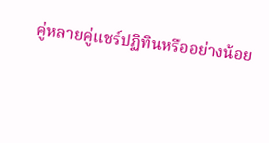คู่หลายคู่แชร์ปฏิทินหรืออย่างน้อย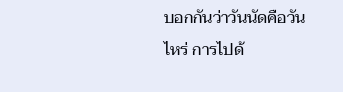บอกกันว่าวันนัดคือวันไหร่ การไปด้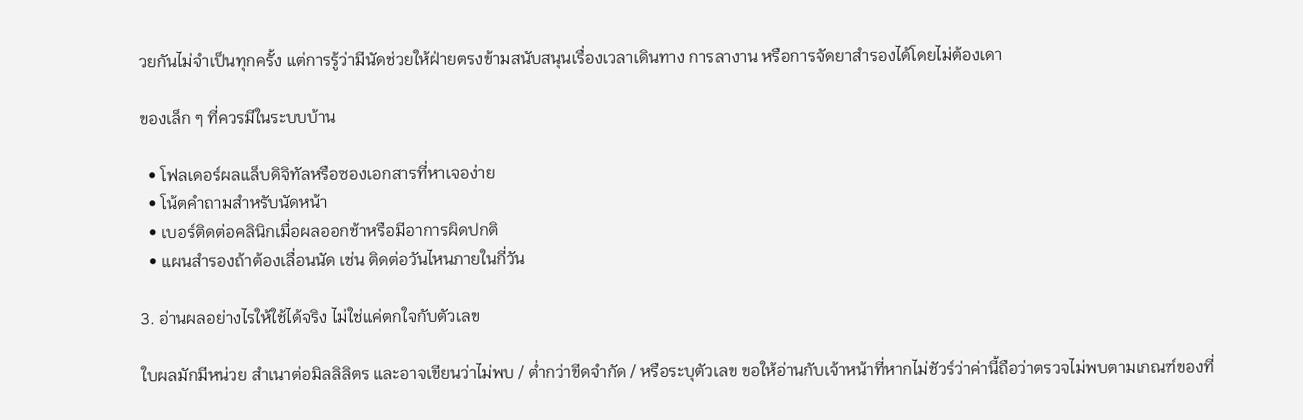วยกันไม่จำเป็นทุกครั้ง แต่การรู้ว่ามีนัดช่วยให้ฝ่ายตรงข้ามสนับสนุนเรื่องเวลาเดินทาง การลางาน หรือการจัดยาสำรองได้โดยไม่ต้องเดา

ของเล็ก ๆ ที่ควรมีในระบบบ้าน

  • โฟลเดอร์ผลแล็บดิจิทัลหรือซองเอกสารที่หาเจอง่าย
  • โน้ตคำถามสำหรับนัดหน้า
  • เบอร์ติดต่อคลินิกเมื่อผลออกช้าหรือมีอาการผิดปกติ
  • แผนสำรองถ้าต้องเลื่อนนัด เช่น ติดต่อวันไหนภายในกี่วัน

3. อ่านผลอย่างไรให้ใช้ได้จริง ไม่ใช่แค่ตกใจกับตัวเลข

ใบผลมักมีหน่วย สำเนาต่อมิลลิลิตร และอาจเขียนว่าไม่พบ / ต่ำกว่าขีดจำกัด / หรือระบุตัวเลข ขอให้อ่านกับเจ้าหน้าที่หากไม่ชัวร์ว่าค่านี้ถือว่าตรวจไม่พบตามเกณฑ์ของที่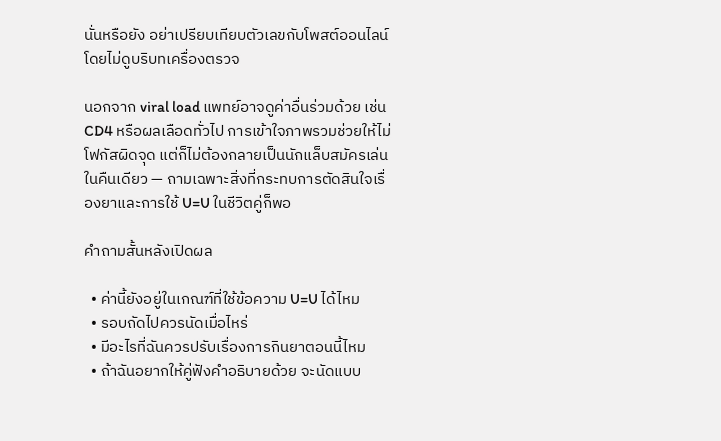นั่นหรือยัง อย่าเปรียบเทียบตัวเลขกับโพสต์ออนไลน์โดยไม่ดูบริบทเครื่องตรวจ

นอกจาก viral load แพทย์อาจดูค่าอื่นร่วมด้วย เช่น CD4 หรือผลเลือดทั่วไป การเข้าใจภาพรวมช่วยให้ไม่โฟกัสผิดจุด แต่ก็ไม่ต้องกลายเป็นนักแล็บสมัครเล่นในคืนเดียว — ถามเฉพาะสิ่งที่กระทบการตัดสินใจเรื่องยาและการใช้ U=U ในชีวิตคู่ก็พอ

คำถามสั้นหลังเปิดผล

  • ค่านี้ยังอยู่ในเกณฑ์ที่ใช้ข้อความ U=U ได้ไหม
  • รอบถัดไปควรนัดเมื่อไหร่
  • มีอะไรที่ฉันควรปรับเรื่องการกินยาตอนนี้ไหม
  • ถ้าฉันอยากให้คู่ฟังคำอธิบายด้วย จะนัดแบบ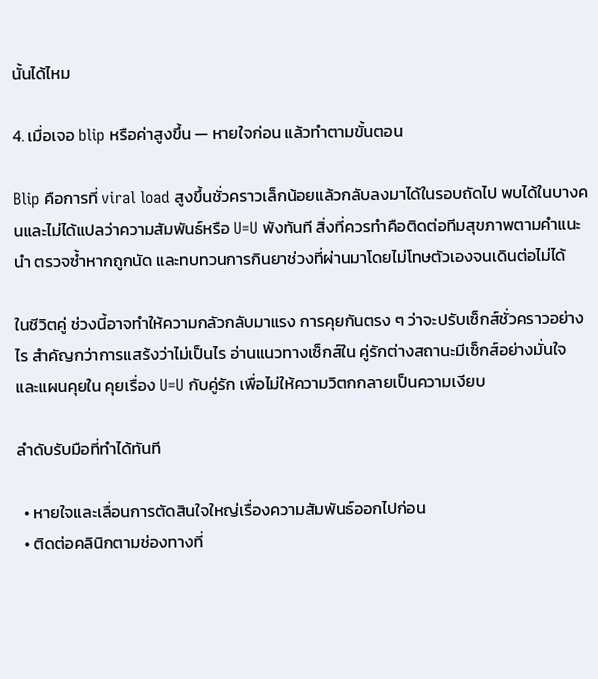นั้นได้ไหม

4. เมื่อเจอ blip หรือค่าสูงขึ้น — หายใจก่อน แล้วทำตามขั้นตอน

Blip คือการที่ viral load สูงขึ้นชั่วคราวเล็กน้อยแล้วกลับลงมาได้ในรอบถัดไป พบได้ในบางคนและไม่ได้แปลว่าความสัมพันธ์หรือ U=U พังทันที สิ่งที่ควรทำคือติดต่อทีมสุขภาพตามคำแนะนำ ตรวจซ้ำหากถูกนัด และทบทวนการกินยาช่วงที่ผ่านมาโดยไม่โทษตัวเองจนเดินต่อไม่ได้

ในชีวิตคู่ ช่วงนี้อาจทำให้ความกลัวกลับมาแรง การคุยกันตรง ๆ ว่าจะปรับเซ็กส์ชั่วคราวอย่างไร สำคัญกว่าการแสร้งว่าไม่เป็นไร อ่านแนวทางเซ็กส์ใน คู่รักต่างสถานะมีเซ็กส์อย่างมั่นใจ และแผนคุยใน คุยเรื่อง U=U กับคู่รัก เพื่อไม่ให้ความวิตกกลายเป็นความเงียบ

ลำดับรับมือที่ทำได้ทันที

  • หายใจและเลื่อนการตัดสินใจใหญ่เรื่องความสัมพันธ์ออกไปก่อน
  • ติดต่อคลินิกตามช่องทางที่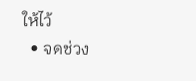ให้ไว้
  • จดช่วง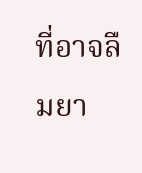ที่อาจลืมยา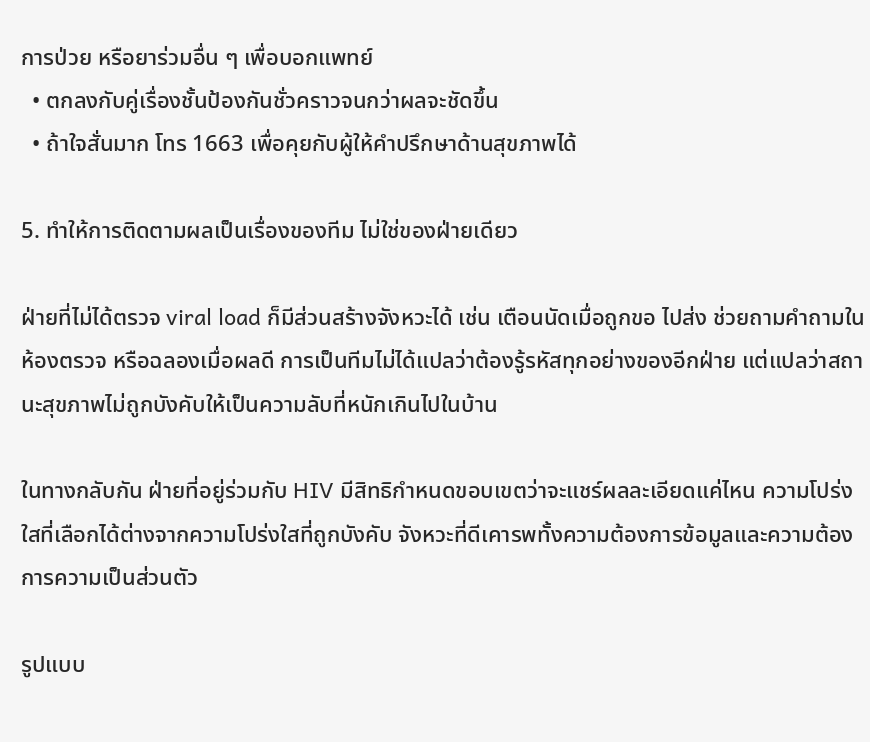การป่วย หรือยาร่วมอื่น ๆ เพื่อบอกแพทย์
  • ตกลงกับคู่เรื่องชั้นป้องกันชั่วคราวจนกว่าผลจะชัดขึ้น
  • ถ้าใจสั่นมาก โทร 1663 เพื่อคุยกับผู้ให้คำปรึกษาด้านสุขภาพได้

5. ทำให้การติดตามผลเป็นเรื่องของทีม ไม่ใช่ของฝ่ายเดียว

ฝ่ายที่ไม่ได้ตรวจ viral load ก็มีส่วนสร้างจังหวะได้ เช่น เตือนนัดเมื่อถูกขอ ไปส่ง ช่วยถามคำถามในห้องตรวจ หรือฉลองเมื่อผลดี การเป็นทีมไม่ได้แปลว่าต้องรู้รหัสทุกอย่างของอีกฝ่าย แต่แปลว่าสถานะสุขภาพไม่ถูกบังคับให้เป็นความลับที่หนักเกินไปในบ้าน

ในทางกลับกัน ฝ่ายที่อยู่ร่วมกับ HIV มีสิทธิกำหนดขอบเขตว่าจะแชร์ผลละเอียดแค่ไหน ความโปร่งใสที่เลือกได้ต่างจากความโปร่งใสที่ถูกบังคับ จังหวะที่ดีเคารพทั้งความต้องการข้อมูลและความต้องการความเป็นส่วนตัว

รูปแบบ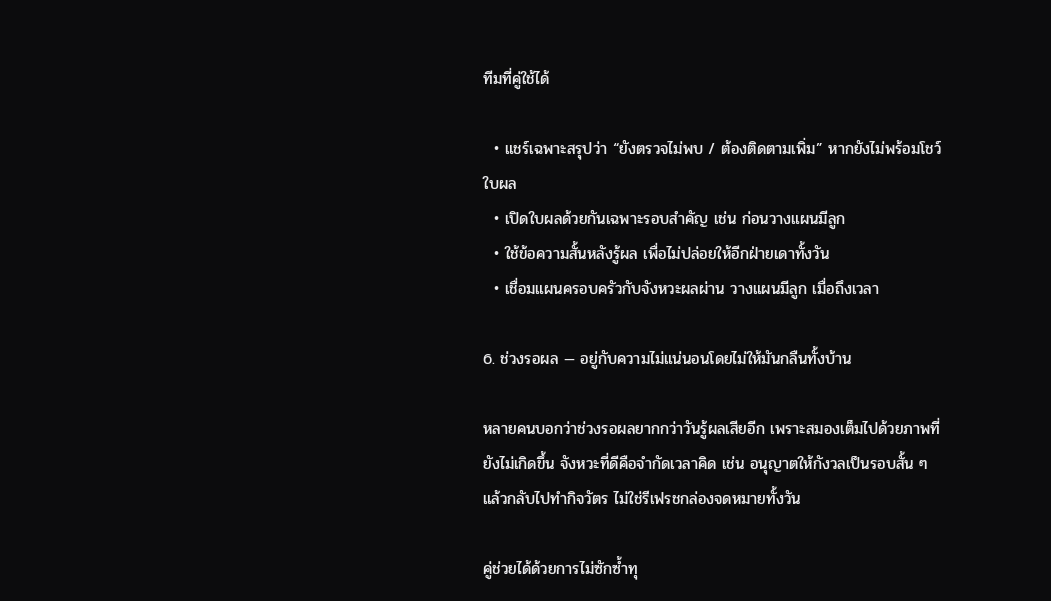ทีมที่คู่ใช้ได้

  • แชร์เฉพาะสรุปว่า “ยังตรวจไม่พบ / ต้องติดตามเพิ่ม” หากยังไม่พร้อมโชว์ใบผล
  • เปิดใบผลด้วยกันเฉพาะรอบสำคัญ เช่น ก่อนวางแผนมีลูก
  • ใช้ข้อความสั้นหลังรู้ผล เพื่อไม่ปล่อยให้อีกฝ่ายเดาทั้งวัน
  • เชื่อมแผนครอบครัวกับจังหวะผลผ่าน วางแผนมีลูก เมื่อถึงเวลา

6. ช่วงรอผล — อยู่กับความไม่แน่นอนโดยไม่ให้มันกลืนทั้งบ้าน

หลายคนบอกว่าช่วงรอผลยากกว่าวันรู้ผลเสียอีก เพราะสมองเต็มไปด้วยภาพที่ยังไม่เกิดขึ้น จังหวะที่ดีคือจำกัดเวลาคิด เช่น อนุญาตให้กังวลเป็นรอบสั้น ๆ แล้วกลับไปทำกิจวัตร ไม่ใช่รีเฟรชกล่องจดหมายทั้งวัน

คู่ช่วยได้ด้วยการไม่ซักซ้ำทุ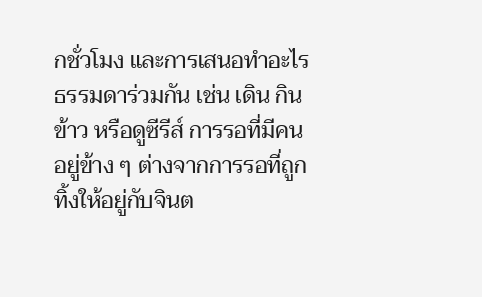กชั่วโมง และการเสนอทำอะไรธรรมดาร่วมกัน เช่น เดิน กินข้าว หรือดูซีรีส์ การรอที่มีคนอยู่ข้าง ๆ ต่างจากการรอที่ถูกทิ้งให้อยู่กับจินต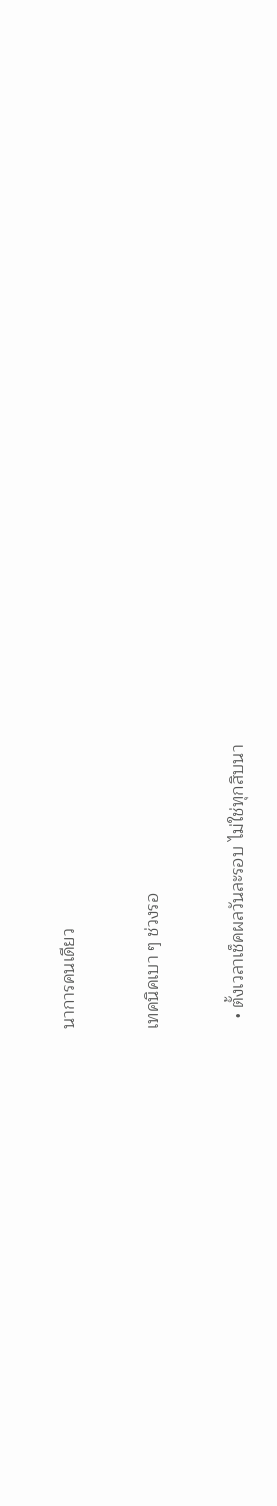นาการคนเดียว

เทคนิคเบา ๆ ช่วงรอ

  • ตั้งเวลาเช็คผลวันละรอบ ไม่ใช่ทุกสิบนา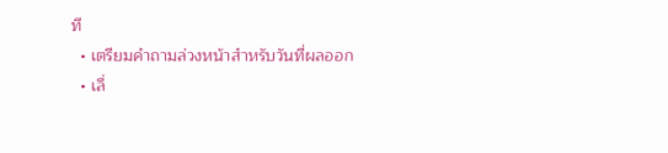ที
  • เตรียมคำถามล่วงหน้าสำหรับวันที่ผลออก
  • เลื่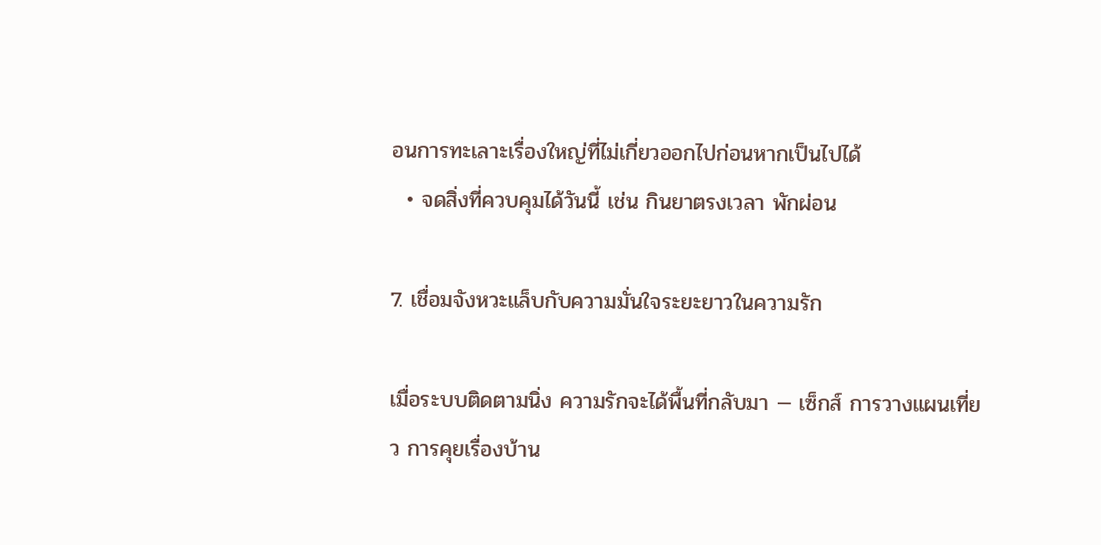อนการทะเลาะเรื่องใหญ่ที่ไม่เกี่ยวออกไปก่อนหากเป็นไปได้
  • จดสิ่งที่ควบคุมได้วันนี้ เช่น กินยาตรงเวลา พักผ่อน

7. เชื่อมจังหวะแล็บกับความมั่นใจระยะยาวในความรัก

เมื่อระบบติดตามนิ่ง ความรักจะได้พื้นที่กลับมา — เซ็กส์ การวางแผนเที่ยว การคุยเรื่องบ้าน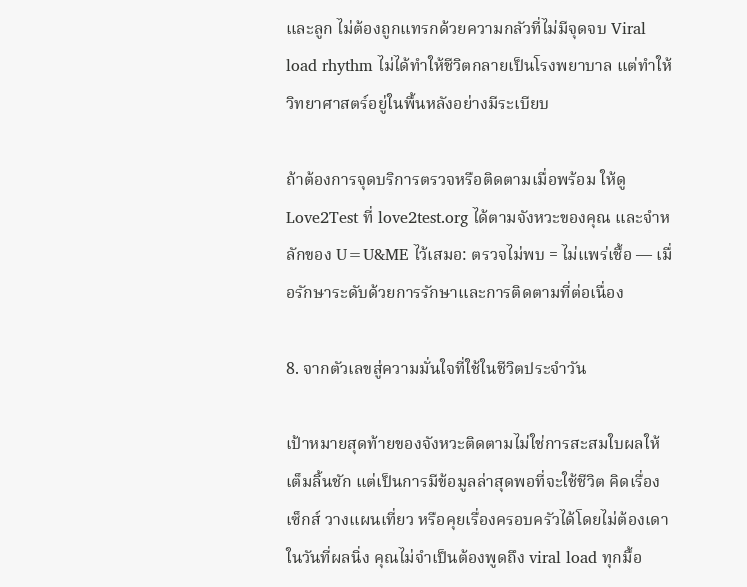และลูก ไม่ต้องถูกแทรกด้วยความกลัวที่ไม่มีจุดจบ Viral load rhythm ไม่ได้ทำให้ชีวิตกลายเป็นโรงพยาบาล แต่ทำให้วิทยาศาสตร์อยู่ในพื้นหลังอย่างมีระเบียบ

ถ้าต้องการจุดบริการตรวจหรือติดตามเมื่อพร้อม ให้ดู Love2Test ที่ love2test.org ได้ตามจังหวะของคุณ และจำหลักของ U=U&ME ไว้เสมอ: ตรวจไม่พบ = ไม่แพร่เชื้อ — เมื่อรักษาระดับด้วยการรักษาและการติดตามที่ต่อเนื่อง

8. จากตัวเลขสู่ความมั่นใจที่ใช้ในชีวิตประจำวัน

เป้าหมายสุดท้ายของจังหวะติดตามไม่ใช่การสะสมใบผลให้เต็มลิ้นชัก แต่เป็นการมีข้อมูลล่าสุดพอที่จะใช้ชีวิต คิดเรื่องเซ็กส์ วางแผนเที่ยว หรือคุยเรื่องครอบครัวได้โดยไม่ต้องเดา ในวันที่ผลนิ่ง คุณไม่จำเป็นต้องพูดถึง viral load ทุกมื้อ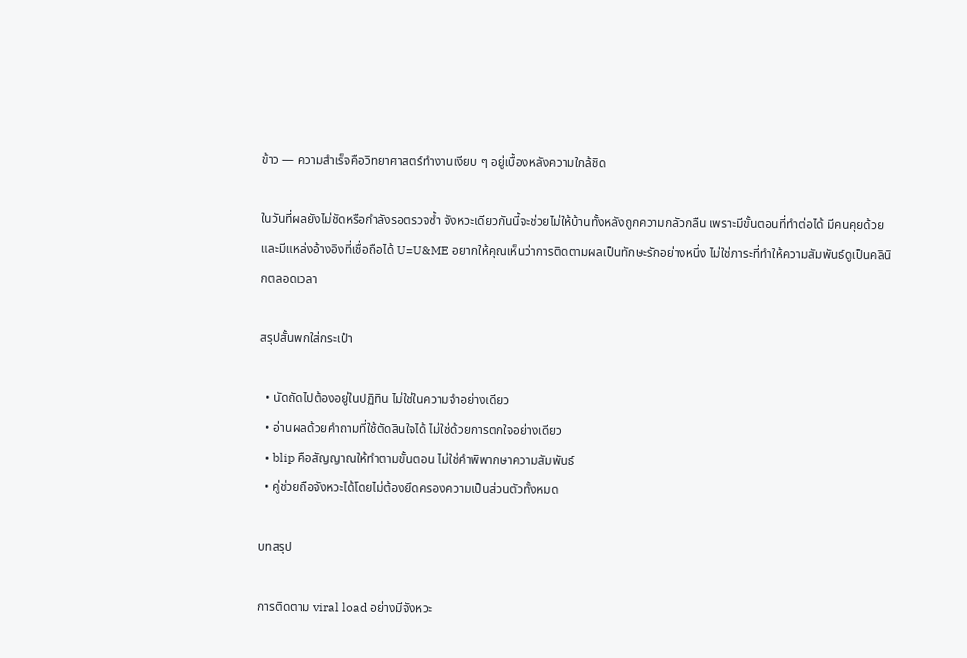ข้าว — ความสำเร็จคือวิทยาศาสตร์ทำงานเงียบ ๆ อยู่เบื้องหลังความใกล้ชิด

ในวันที่ผลยังไม่ชัดหรือกำลังรอตรวจซ้ำ จังหวะเดียวกันนี้จะช่วยไม่ให้บ้านทั้งหลังถูกความกลัวกลืน เพราะมีขั้นตอนที่ทำต่อได้ มีคนคุยด้วย และมีแหล่งอ้างอิงที่เชื่อถือได้ U=U&ME อยากให้คุณเห็นว่าการติดตามผลเป็นทักษะรักอย่างหนึ่ง ไม่ใช่ภาระที่ทำให้ความสัมพันธ์ดูเป็นคลินิกตลอดเวลา

สรุปสั้นพกใส่กระเป๋า

  • นัดถัดไปต้องอยู่ในปฏิทิน ไม่ใช่ในความจำอย่างเดียว
  • อ่านผลด้วยคำถามที่ใช้ตัดสินใจได้ ไม่ใช่ด้วยการตกใจอย่างเดียว
  • blip คือสัญญาณให้ทำตามขั้นตอน ไม่ใช่คำพิพากษาความสัมพันธ์
  • คู่ช่วยถือจังหวะได้โดยไม่ต้องยึดครองความเป็นส่วนตัวทั้งหมด

บทสรุป

การติดตาม viral load อย่างมีจังหวะ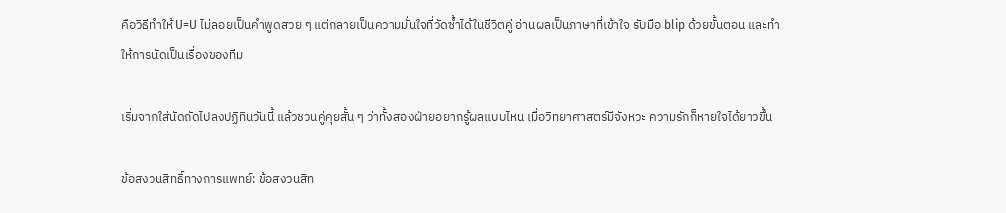คือวิธีทำให้ U=U ไม่ลอยเป็นคำพูดสวย ๆ แต่กลายเป็นความมั่นใจที่วัดซ้ำได้ในชีวิตคู่ อ่านผลเป็นภาษาที่เข้าใจ รับมือ blip ด้วยขั้นตอน และทำให้การนัดเป็นเรื่องของทีม

เริ่มจากใส่นัดถัดไปลงปฏิทินวันนี้ แล้วชวนคู่คุยสั้น ๆ ว่าทั้งสองฝ่ายอยากรู้ผลแบบไหน เมื่อวิทยาศาสตร์มีจังหวะ ความรักก็หายใจได้ยาวขึ้น

ข้อสงวนสิทธิ์ทางการแพทย์: ข้อสงวนสิท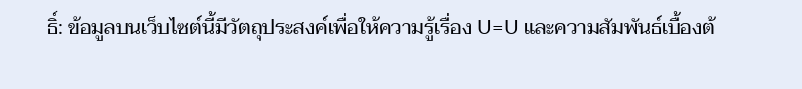ธิ์: ข้อมูลบนเว็บไซต์นี้มีวัตถุประสงค์เพื่อให้ความรู้เรื่อง U=U และความสัมพันธ์เบื้องต้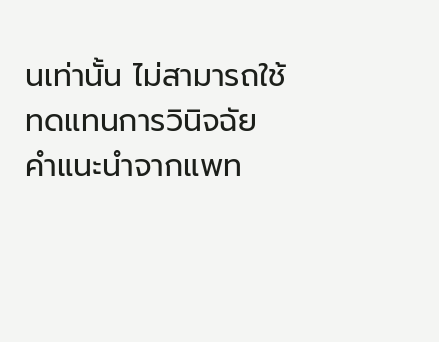นเท่านั้น ไม่สามารถใช้ทดแทนการวินิจฉัย คำแนะนำจากแพท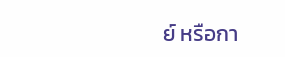ย์ หรือกา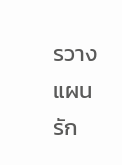รวางแผนรัก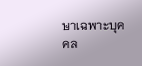ษาเฉพาะบุคคล